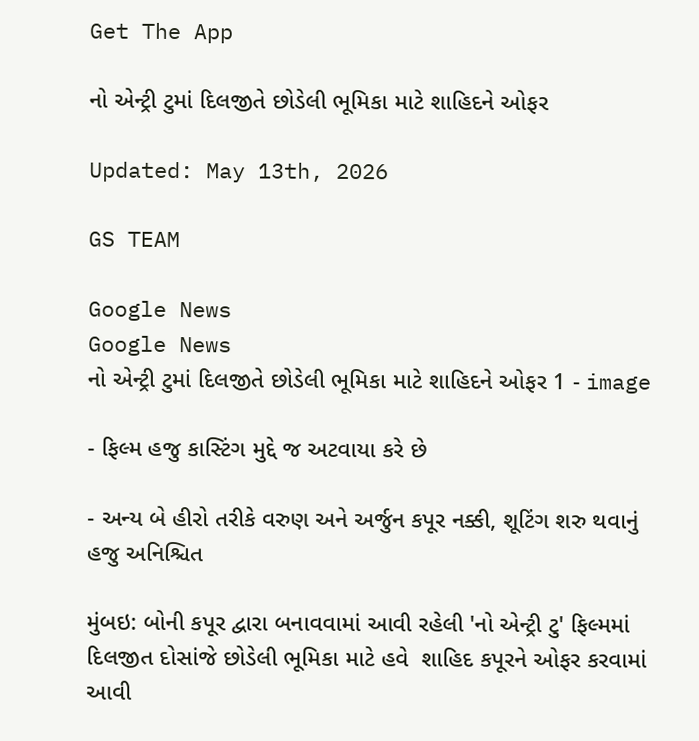Get The App

નો એન્ટ્રી ટુમાં દિલજીતે છોડેલી ભૂમિકા માટે શાહિદને ઓફર

Updated: May 13th, 2026

GS TEAM

Google News
Google News
નો એન્ટ્રી ટુમાં દિલજીતે છોડેલી ભૂમિકા માટે શાહિદને ઓફર 1 - image

- ફિલ્મ હજુ કાસ્ટિંગ મુદ્દે જ અટવાયા કરે છે

- અન્ય બે હીરો તરીકે વરુણ અને અર્જુન કપૂર નક્કી, શૂટિંગ શરુ થવાનું હજુ અનિશ્ચિત

મુંબઇ: બોની કપૂર દ્વારા બનાવવામાં આવી રહેલી 'નો એન્ટ્રી ટુ' ફિલ્મમાં દિલજીત દોસાંજે છોડેલી ભૂમિકા માટે હવે  શાહિદ કપૂરને ઓફર કરવામાં આવી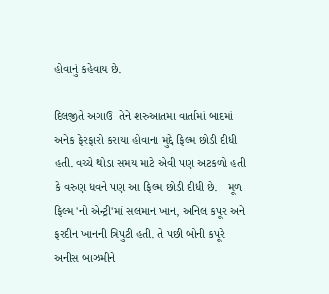હોવાનું કહેવાય છે.

દિલજીતે અગાઉ  તેને શરુઆતમા વાર્તામાં બાદમાં અનેક ફેરફારો કરાયા હોવાના મુદ્દે ફિલ્મ છોડી દીધી  હતી. વચ્ચે થોડા સમય માટે એવી પણ અટકળો હતી કે વરુણ ધવને પણ આ ફિલ્મ છોડી દીધી છે.   મૂળ ફિલ્મ 'નો એન્ટ્રી'માં સલમાન ખાન, અનિલ કપૂર અને ફરદીન ખાનની ત્રિપુટી હતી. તે પછી બોની કપૂરે અનીસ બાઝમીને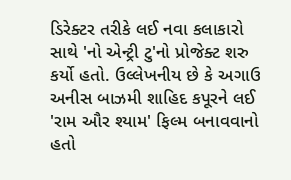ડિરેક્ટર તરીકે લઈ નવા કલાકારો સાથે 'નો એન્ટ્રી ટુ'નો પ્રોજેક્ટ શરુ કર્યો હતો. ઉલ્લેખનીય છે કે અગાઉ અનીસ બાઝમી શાહિદ કપૂરને લઈ 'રામ ઔર શ્યામ' ફિલ્મ બનાવવાનો હતો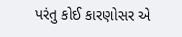પરંતુ કોઈ કારણોસર એ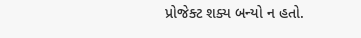પ્રોજેક્ટ શક્ય બન્યો ન હતો.